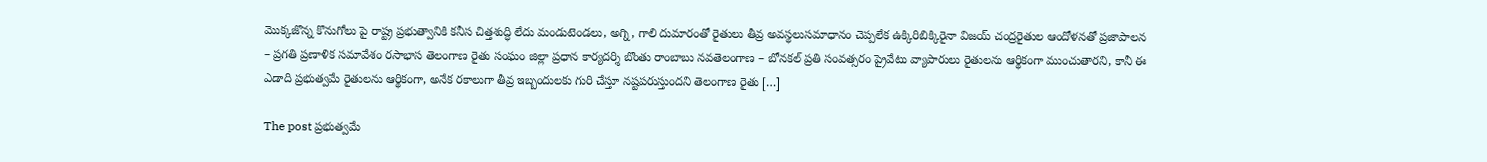మొక్కజొన్న కొనుగోలు పై రాష్ట్ర ప్రభుత్వానికి కనీస చిత్తశుద్ధి లేదు మండుటెండలు, అగ్ని, గాలి దుమారంతో రైతులు తీవ్ర అవస్థలుసమాధానం చెప్పలేక ఉక్కిరిబిక్కిరైనా విజయ్ చంద్రరైతుల ఆందోళనతో ప్రజాపాలన – ప్రగతి ప్రణాళిక సమావేశం రసాభాస తెలంగాణ రైతు సంఘం జిల్లా ప్రధాన కార్యదర్శి బొంతు రాంబాబు నవతెలంగాణ – బోనకల్ ప్రతి సంవత్సరం ప్రైవేటు వ్యాపారులు రైతులను ఆర్థికంగా ముంచుతారని, కానీ ఈ ఎడాది ప్రభుత్వమే రైతులను ఆర్థికంగా, అనేక రకాలుగా తీవ్ర ఇబ్బందులకు గురి చేస్తూ నష్టపరుస్తుందని తెలంగాణ రైతు […]

The post ప్రభుత్వమే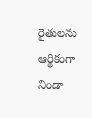రైతులను ఆర్థికంగా నిండా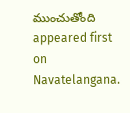ముంచుతోంది appeared first on Navatelangana.